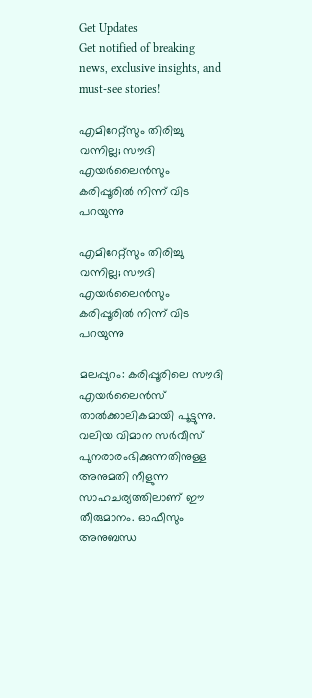Get Updates
Get notified of breaking news, exclusive insights, and must-see stories!

എമിറേറ്റ്സും തിരിച്ചു വന്നില്ല; സൗദി എയർലൈൻസും കരിപ്പൂരിൽ നിന്ന് വിട പറയുന്നു

എമിറേറ്റ്സും തിരിച്ചു വന്നില്ല; സൗദി എയർലൈൻസും കരിപ്പൂരിൽ നിന്ന് വിട പറയുന്നു

മലപ്പുറം: കരിപ്പൂരിലെ സൗദി എയർലൈൻസ് താൽക്കാലികമായി പൂട്ടുന്നു. വലിയ വിമാന സർവീസ് പുനരാരംഭിക്കുന്നതിനുള്ള അനുമതി നീളുന്ന സാഹചര്യത്തിലാണ് ഈ തീരുമാനം. ഓഫീസും അനുബന്ധ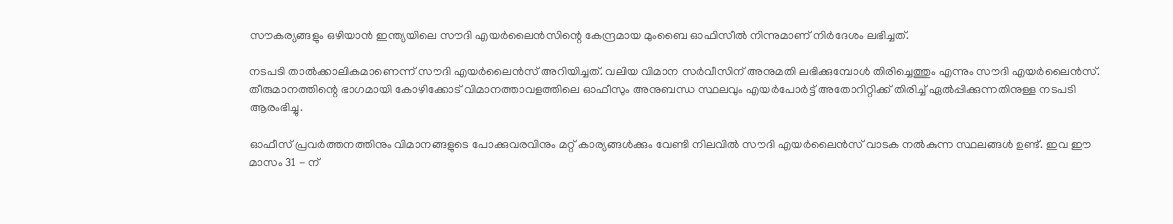സൗകര്യങ്ങളും ഒഴിയാൻ ഇന്ത്യയിലെ സൗദി എയർലൈൻസിന്റെ കേന്ദ്രമായ മുംബൈ ഓഫിസീൽ നിന്നുമാണ് നിർദേശം ലഭിച്ചത്.

നടപടി താൽക്കാലികമാണെന്ന് സൗദി എയർലൈൻസ് അറിയിച്ചത്. വലിയ വിമാന സർവീസിന് അനുമതി ലഭിക്കുമ്പോൾ തിരിച്ചെത്തും എന്നും സൗദി എയർലൈൻസ്. തീരുമാനത്തിന്റെ ഭാഗമായി കോഴിക്കോട് വിമാനത്താവളത്തിലെ ഓഫീസും അനുബന്ധ സ്ഥലവും എയർപോർട്ട് അതോറിറ്റിക്ക് തിരിച്ച് ഏൽപ്പിക്കുന്നതിനുള്ള നടപടി ആരംഭിച്ചു.

ഓഫീസ് പ്രവർത്തനത്തിനും വിമാനങ്ങളുടെ പോക്കുവരവിനും മറ്റ് കാര്യങ്ങൾക്കും വേണ്ടി നിലവിൽ സൗദി എയർലൈൻസ് വാടക നൽകുന്ന സ്ഥലങ്ങൾ ഉണ്ട്. ഇവ ഈ മാസം 31 - ന്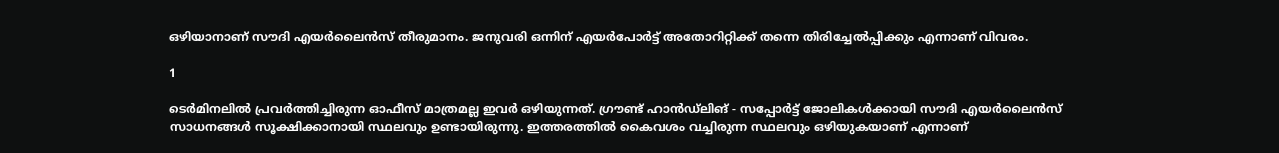ഒഴിയാനാണ് സൗദി എയർലൈൻസ് തീരുമാനം. ജനുവരി ഒന്നിന് എയർപോർട്ട് അതോറിറ്റിക്ക് തന്നെ തിരിച്ചേൽപ്പിക്കും എന്നാണ് വിവരം.

1

ടെർമിനലിൽ പ്രവർത്തിച്ചിരുന്ന ഓഫീസ് മാത്രമല്ല ഇവർ ഒഴിയുന്നത്. ഗ്രൗണ്ട് ഹാൻഡ്‌ലിങ് - സപ്പോർട്ട് ജോലികൾക്കായി സൗദി എയർലൈൻസ് സാധനങ്ങൾ സൂക്ഷിക്കാനായി സ്ഥലവും ഉണ്ടായിരുന്നു. ഇത്തരത്തിൽ കൈവശം വച്ചിരുന്ന സ്ഥലവും ഒഴിയുകയാണ് എന്നാണ്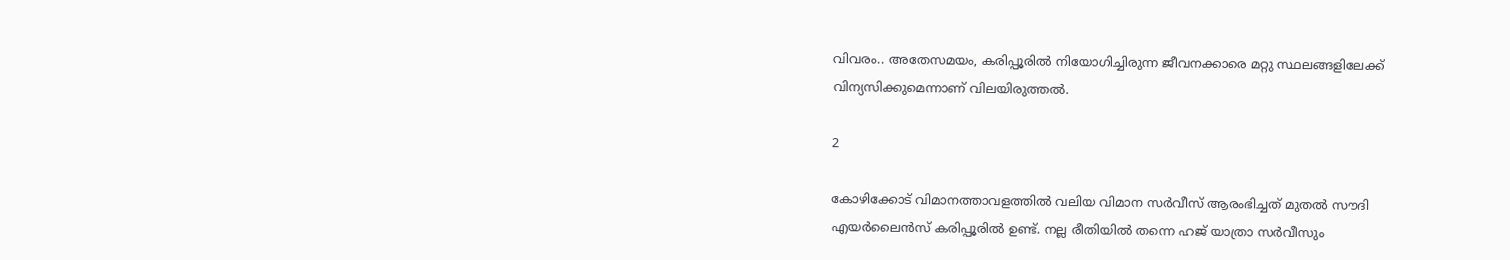വിവരം.. അതേസമയം, കരിപ്പൂരിൽ നിയോഗിച്ചിരുന്ന ജീവനക്കാരെ മറ്റു സ്ഥലങ്ങളിലേക്ക് വിന്യസിക്കുമെന്നാണ് വിലയിരുത്തൽ.

2

കോഴിക്കോട് വിമാനത്താവളത്തിൽ വലിയ വിമാന‍ സർവീസ് ആരംഭിച്ചത് മുതൽ സൗദി എയർലൈൻസ് കരിപ്പൂരിൽ ഉണ്ട്. നല്ല രീതിയിൽ തന്നെ ഹജ് യാത്രാ സർവീസും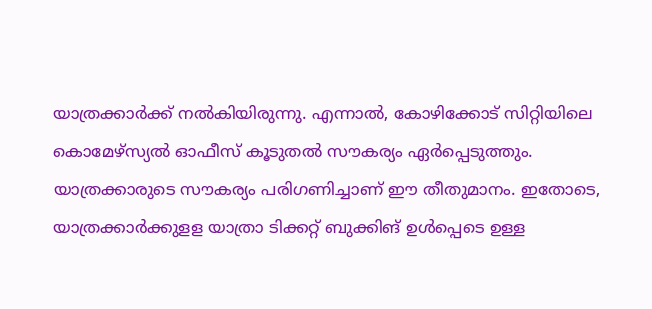യാത്രക്കാർക്ക് നൽകിയിരുന്നു. എന്നാൽ, കോഴിക്കോട് സിറ്റിയിലെ കൊമേഴ്സ്യൽ ഓഫീസ് കൂടുതൽ സൗകര്യം ഏർപ്പെടുത്തും. യാത്രക്കാരുടെ സൗകര്യം പരിഗണിച്ചാണ് ഈ തീതുമാനം. ഇതോടെ, യാത്രക്കാർക്കുളള യാത്രാ ടിക്കറ്റ് ബുക്കിങ് ഉൾ‌പ്പെടെ ഉള്ള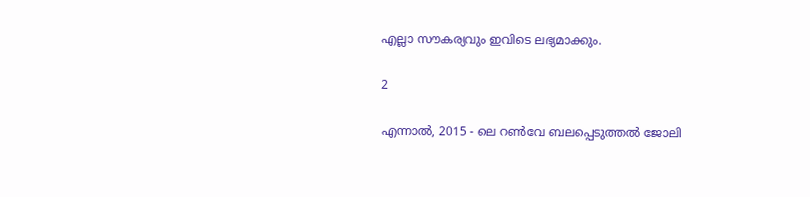എല്ലാ സൗകര്യവും ഇവിടെ ലഭ്യമാക്കും.

2

എന്നാൽ, 2015 - ലെ റൺവേ ബലപ്പെടുത്തൽ ജോലി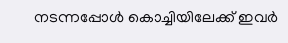നടന്നപ്പോൾ കൊച്ചിയിലേക്ക് ഇവർ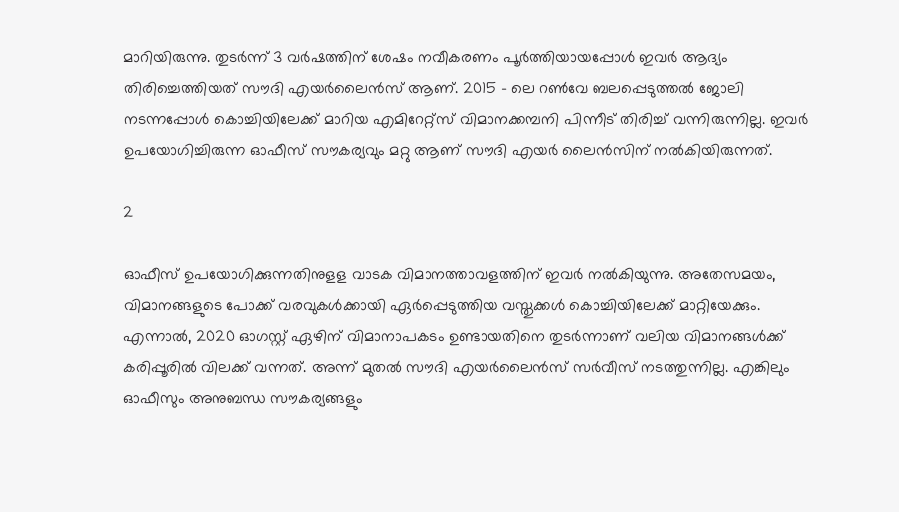മാറിയിരുന്നു. തുടർന്ന് 3 വർഷത്തിന് ശേഷം നവീകരണം പൂർത്തിയായപ്പോൾ ഇവർ ആദ്യം തിരിച്ചെത്തിയത് സൗദി എയർലൈൻസ് ആണ്. 2015 - ലെ റൺവേ ബലപ്പെടുത്തൽ ജോലി നടന്നപ്പോൾ കൊച്ചിയിലേക്ക് മാറിയ എമിറേറ്റ്സ് വിമാനക്കമ്പനി പിന്നീട് തിരിച്ച് വന്നിരുന്നില്ല. ഇവർ ഉപയോഗിച്ചിരുന്ന ഓഫീസ് സൗകര്യവും മറ്റു ആണ് സൗദി എയർ ലൈൻസിന് നൽകിയിരുന്നത്.

2

ഓഫീസ് ഉപയോഗിക്കുന്നതിനുളള വാടക വിമാനത്താവളത്തിന് ഇവർ നൽകിയുന്നു. അതേസമയം, വിമാനങ്ങളുടെ പോക്ക് വരവുകൾക്കായി ഏർപ്പെടുത്തിയ വസ്തുക്കൾ കൊച്ചിയിലേക്ക് മാറ്റിയേക്കും. എന്നാൽ, 2020 ഓഗസ്റ്റ് ഏഴിന് വിമാനാപകടം ഉണ്ടായതിനെ തുടർന്നാണ് വലിയ വിമാനങ്ങൾക്ക് കരിപ്പൂരിൽ വിലക്ക് വന്നത്. അന്ന് മുതൽ സൗദി എയർലൈൻസ് സർവീസ് നടത്തുന്നില്ല. എങ്കിലും ഓഫീസും അനുബന്ധ സൗകര്യങ്ങളും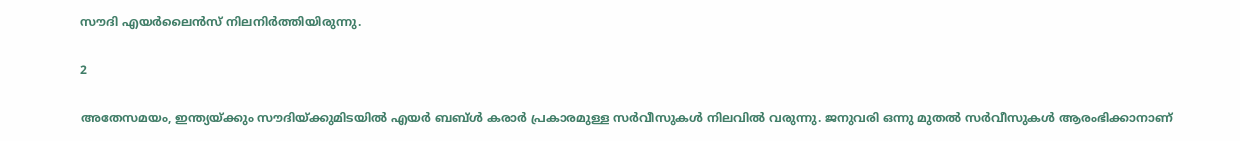സൗദി എയർലൈൻസ് നിലനിർത്തിയിരുന്നു.

2

അതേസമയം, ഇന്ത്യയ്‍ക്കും സൗദിയ്ക്കുമിടയിൽ എയര്‍ ബബ്‍ള്‍ കരാര്‍ പ്രകാരമുള്ള സര്‍വീസുകള്‍ നിലവില്‍ വരുന്നു. ജനുവരി ഒന്നു മുതല്‍ സര്‍വീസുകള്‍ ആരംഭിക്കാനാണ്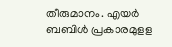തീരുമാനം. എയർ ബബിൾ പ്രകാരമുളള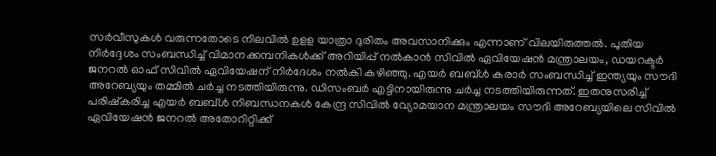സര്‍വീസുകള്‍ വരുന്നതോടെ നിലവിൽ ഉളള യാത്രാ ദുരിതം അവസാനിക്കും എന്നാണ് വിലയിരുത്തൽ. പുതിയ നിർദ്ദേശം സംബന്ധിച്ച് വിമാനക്കമ്പനികള്‍ക്ക് അറിയിപ്പ് നല്‍കാന്‍ സിവില്‍ ഏവിയേഷന്‍ മന്ത്രാലയം, ഡയറക്ടര്‍ ജനറല്‍ ഓഫ് സിവില്‍ ഏവിയേഷന് നിര്‍ദേശം നല്‍കി കഴിഞ്ഞു. എയര്‍ ബബ്ള്‍ കരാര്‍ സംബന്ധിച്ച് ഇന്ത്യയും സൗദി അറേബ്യയും തമ്മില്‍ ചര്‍ച്ച നടത്തിയിരുന്നു. ഡിസംബര്‍ എട്ടിനായിരുന്നു ചര്‍ച്ച നടത്തിയിരുന്നത്. ഇതനുസരിച്ച് പരിഷ്‍കരിച്ച എയര്‍ ബബ്‍ള്‍ നിബന്ധനകള്‍ കേന്ദ്ര സിവില്‍ വ്യോമയാന മന്ത്രാലയം സൗദി അറേബ്യയിലെ സിവില്‍ ഏവിയേഷന്‍ ജനറല്‍ അതോറിറ്റിക്ക്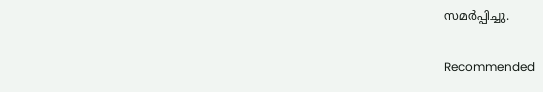സമര്‍പ്പിച്ചു.

Recommended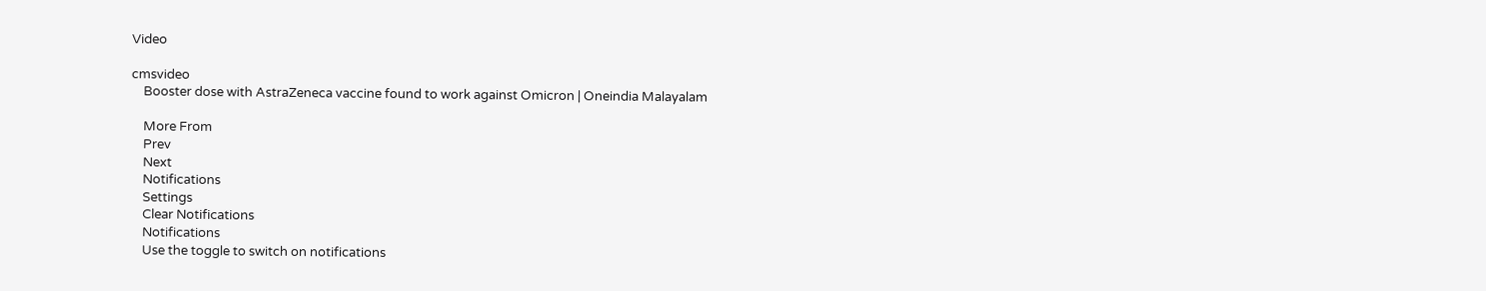Video

cmsvideo
    Booster dose with AstraZeneca vaccine found to work against Omicron | Oneindia Malayalam

    More From
    Prev
    Next
    Notifications
    Settings
    Clear Notifications
    Notifications
    Use the toggle to switch on notifications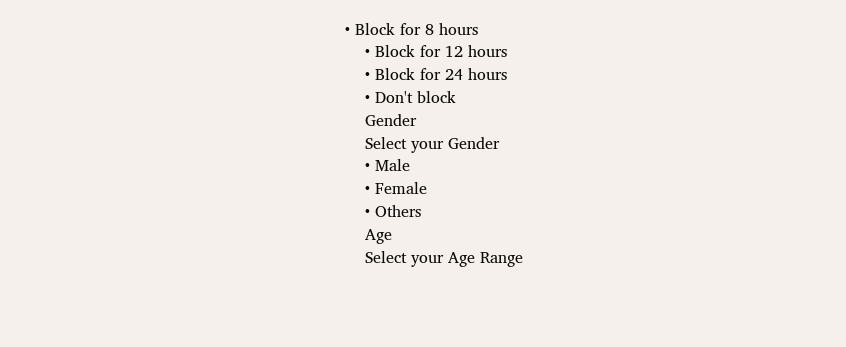• Block for 8 hours
    • Block for 12 hours
    • Block for 24 hours
    • Don't block
    Gender
    Select your Gender
    • Male
    • Female
    • Others
    Age
    Select your Age Range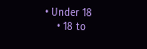• Under 18
    • 18 to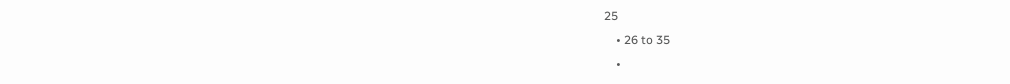25
    • 26 to 35
    •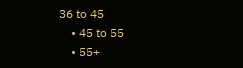36 to 45
    • 45 to 55
    • 55+